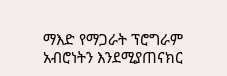ማእድ የማጋራት ፕሮግራም አብሮነትን እንደሚያጠናክር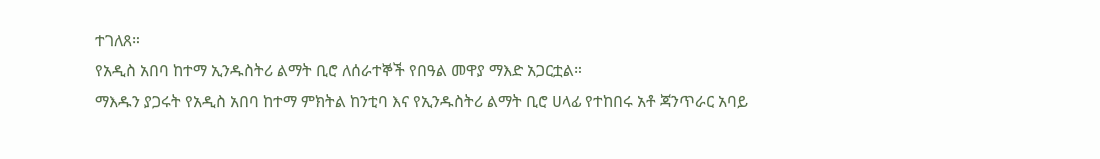ተገለጸ።
የአዲስ አበባ ከተማ ኢንዱስትሪ ልማት ቢሮ ለሰራተኞች የበዓል መዋያ ማእድ አጋርቷል።
ማእዱን ያጋሩት የአዲስ አበባ ከተማ ምክትል ከንቲባ እና የኢንዱስትሪ ልማት ቢሮ ሀላፊ የተከበሩ አቶ ጃንጥራር አባይ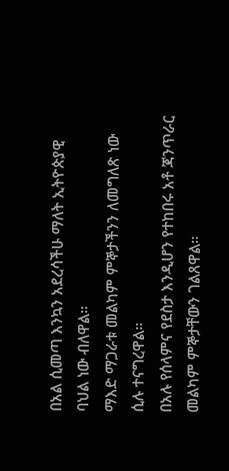በአል ሲመጣ እንኳን አደረሳችሁ ማለት ኢትዮጵያዊ ባህል ነው ብለዋል።
ማእድ ማጋራቱ መልካም ምኞታችንን ለመግለጽ ነው ሲሉ ተናግረዋል።
በአሉ የሰላምና የደስታ እንዲሆን የተከበሩ አቶ ጃንጥራር መልካም ምኞታቸውን ገልጸዋል።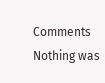Comments
Nothing was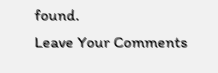found.
Leave Your Comments